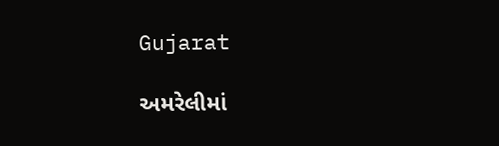Gujarat

અમરેલીમાં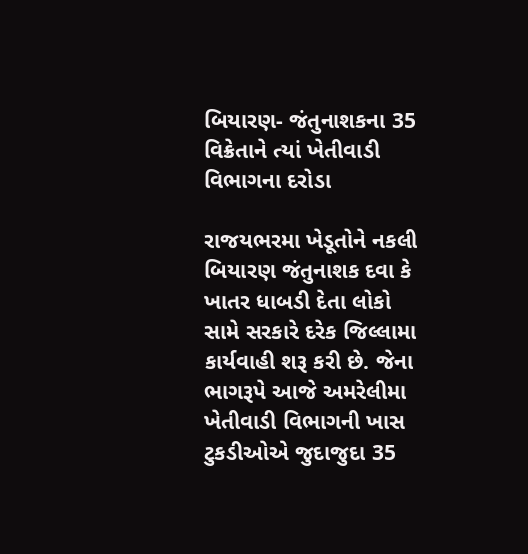બિયારણ- જંતુનાશકના 35 વિક્રેતાને ત્યાં ખેતીવાડી વિભાગના દરોડા

રાજયભરમા ખેડૂતોને નકલી બિયારણ જંતુનાશક દવા કે ખાતર ધાબડી દેતા લોકો સામે સરકારે દરેક જિલ્લામા કાર્યવાહી શરૂ કરી છે. જેના ભાગરૂપે આજે અમરેલીમા ખેતીવાડી વિભાગની ખાસ ટુકડીઓએ જુદાજુદા 35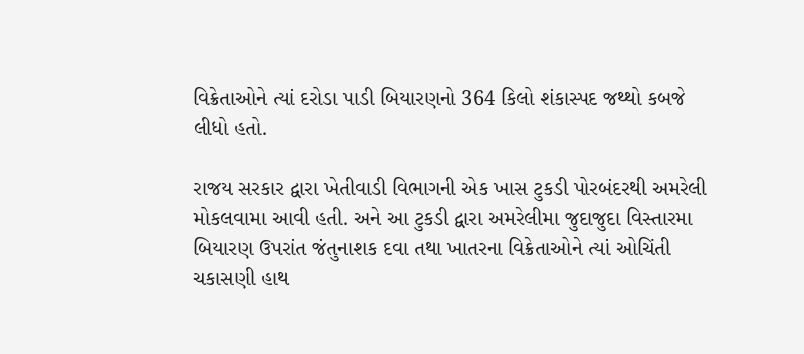વિક્રેતાઓને ત્યાં દરોડા પાડી બિયારણનો 364 કિલો શંકાસ્પદ જથ્થો કબજે લીધો હતો.

રાજય સરકાર દ્વારા ખેતીવાડી વિભાગની એક ખાસ ટુકડી પોરબંદરથી અમરેલી મોકલવામા આવી હતી. અને આ ટુકડી દ્વારા અમરેલીમા જુદાજુદા વિસ્તારમા બિયારણ ઉપરાંત જંતુનાશક દવા તથા ખાતરના વિક્રેતાઓને ત્યાં ઓચિંતી ચકાસણી હાથ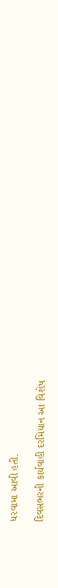ધરવામા આવી હતી.

દિવસભરની કાર્યવાહી દરમિયાન આ વિશેષ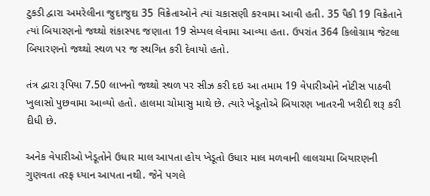ટુકડી દ્વારા અમરેલીના જુદાજુદા 35 વિક્રેતાઓને ત્યાં ચકાસણી કરવામા આવી હતી. 35 પૈકી 19 વિક્રેતાને ત્યાં બિયારણનો જથ્થો શંકાસ્પદ જણાતા 19 સેમ્પલ લેવામા આવ્યા હતા. ઉપરાંત 364 કિલોગ્રામ જેટલા બિયારણનો જથ્થો સ્થળ પર જ સ્થગિત કરી દેવાયો હતો.

તંત્ર દ્વારા રૂપિયા 7.50 લાખનો જથ્થો સ્થળ પર સીઝ કરી દઇ આ તમામ 19 વેપારીઓને નોટીસ પાઠવી ખુલાસો પુછવામા આવ્યો હતો. હાલમા ચોમાસુ માથે છે. ત્યારે ખેડૂતોએ બિયારણ ખાતરની ખરીદી શરૂ કરી દીધી છે.

અનેક વેપારીઓ ખેડૂતોને ઉધાર માલ આપતા હોય ખેડૂતો ઉધાર માલ મળવાની લાલચમા બિયારણની ગુણવતા તરફ ધ્યાન આપતા નથી. જેને પગલે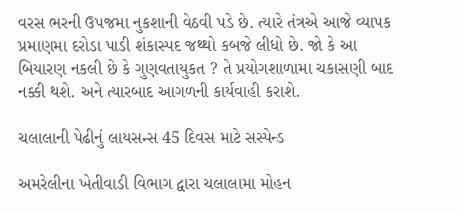વરસ ભરની ઉપજમા નુકશાની વેઠવી પડે છે. ત્યારે તંત્રએ આજે વ્યાપક પ્રમાણમા દરોડા પાડી શંકાસ્પદ જથ્થો કબજે લીધો છે. જો કે આ બિયારણ નકલી છે કે ગુણવતાયુકત ? તે પ્રયોગશાળામા ચકાસણી બાદ નક્કી થશે. અને ત્યારબાદ આગળની કાર્યવાહી કરાશે.

ચલાલાની પેઢીનું લાયસન્સ 45 દિવસ માટે સસ્પેન્ડ

અમરેલીના ખેતીવાડી વિભાગ દ્વારા ચલાલામા મોહન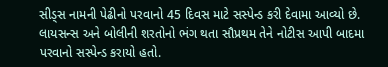સીડ્સ નામની પેઢીનો પરવાનો 45 દિવસ માટે સસ્પેન્ડ કરી દેવામા આવ્યો છે. લાયસન્સ અને બોલીની શરતોનો ભંગ થતા સૌપ્રથમ તેને નોટીસ આપી બાદમા પરવાનો સસ્પેન્ડ કરાયો હતો.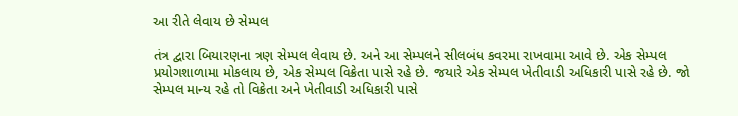આ રીતે લેવાય છે સેમ્પલ

તંત્ર દ્વારા બિયારણના ત્રણ સેમ્પલ લેવાય છે. અને આ સેમ્પલને સીલબંધ કવરમા રાખવામા આવે છે. એક સેમ્પલ પ્રયોગશાળામા મોકલાય છે, એક સેમ્પલ વિક્રેતા પાસે રહે છે. જયારે એક સેમ્પલ ખેતીવાડી અધિકારી પાસે રહે છે. જો સેમ્પલ માન્ય રહે તો વિક્રેતા અને ખેતીવાડી અધિકારી પાસે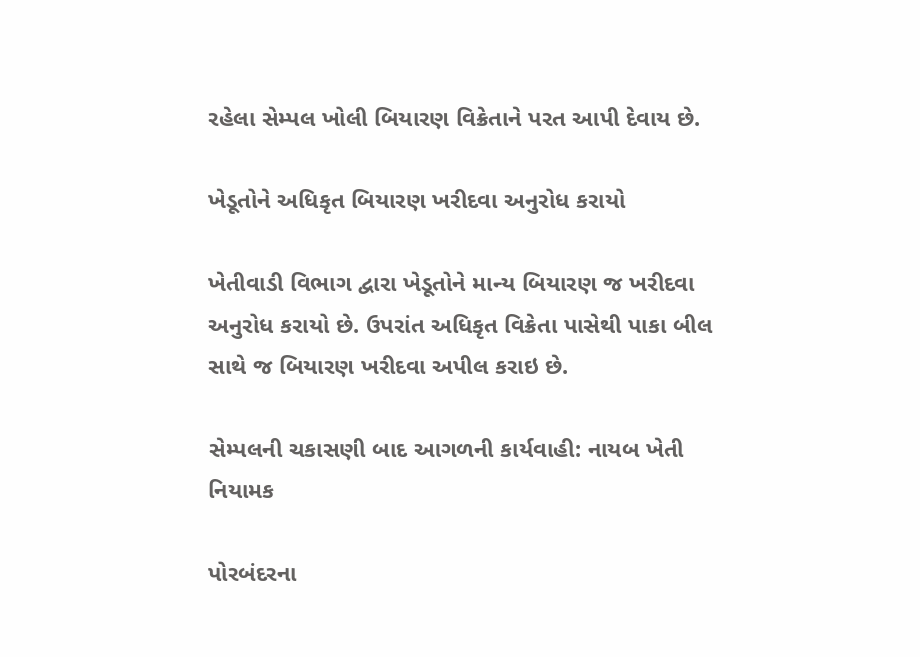રહેલા સેમ્પલ ખોલી બિયારણ વિક્રેતાને પરત આપી દેવાય છે.

ખેડૂતોને અધિકૃત બિયારણ ખરીદવા અનુરોધ કરાયો

ખેતીવાડી વિભાગ દ્વારા ખેડૂતોને માન્ય બિયારણ જ ખરીદવા અનુરોધ કરાયો છે. ઉપરાંત અધિકૃત વિક્રેતા પાસેથી પાકા બીલ સાથે જ બિયારણ ખરીદવા અપીલ કરાઇ છે.

સેમ્પલની ચકાસણી બાદ આગળની કાર્યવાહી: નાયબ ખેતી નિયામક

પોરબંદરના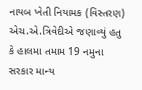નાયબ ખેતી નિયામક (વિસ્તરણ) એચ.એ.ત્રિવેદીએ જણાવ્યું હતુ કે હાલમા તમામ 19 નમુના સરકાર માન્ય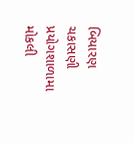બિયારણ ચકાસણી પ્રયોગશાળામા મોકલી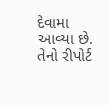દેવામા આવ્યા છે. તેનો રીપોર્ટ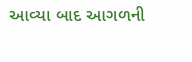આવ્યા બાદ આગળની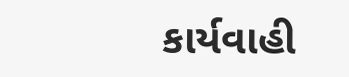કાર્યવાહી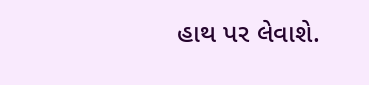હાથ પર લેવાશે.